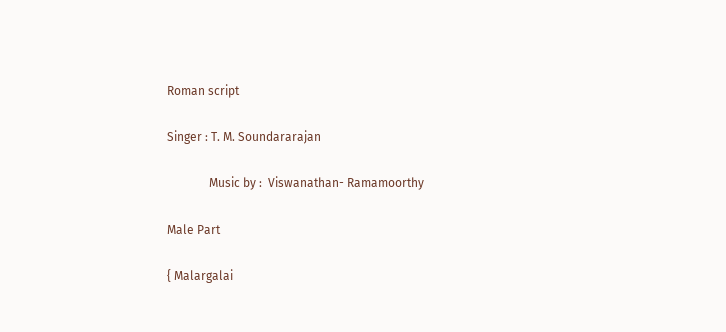Roman script

Singer : T. M. Soundararajan

              Music by :  Viswanathan- Ramamoorthy

Male Part

{ Malargalai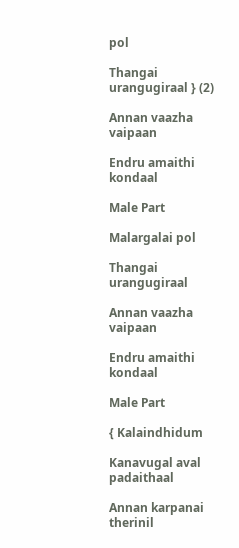pol

Thangai urangugiraal } (2)

Annan vaazha vaipaan

Endru amaithi kondaal

Male Part

Malargalai pol

Thangai urangugiraal

Annan vaazha vaipaan

Endru amaithi kondaal

Male Part

{ Kalaindhidum

Kanavugal aval padaithaal

Annan karpanai therinil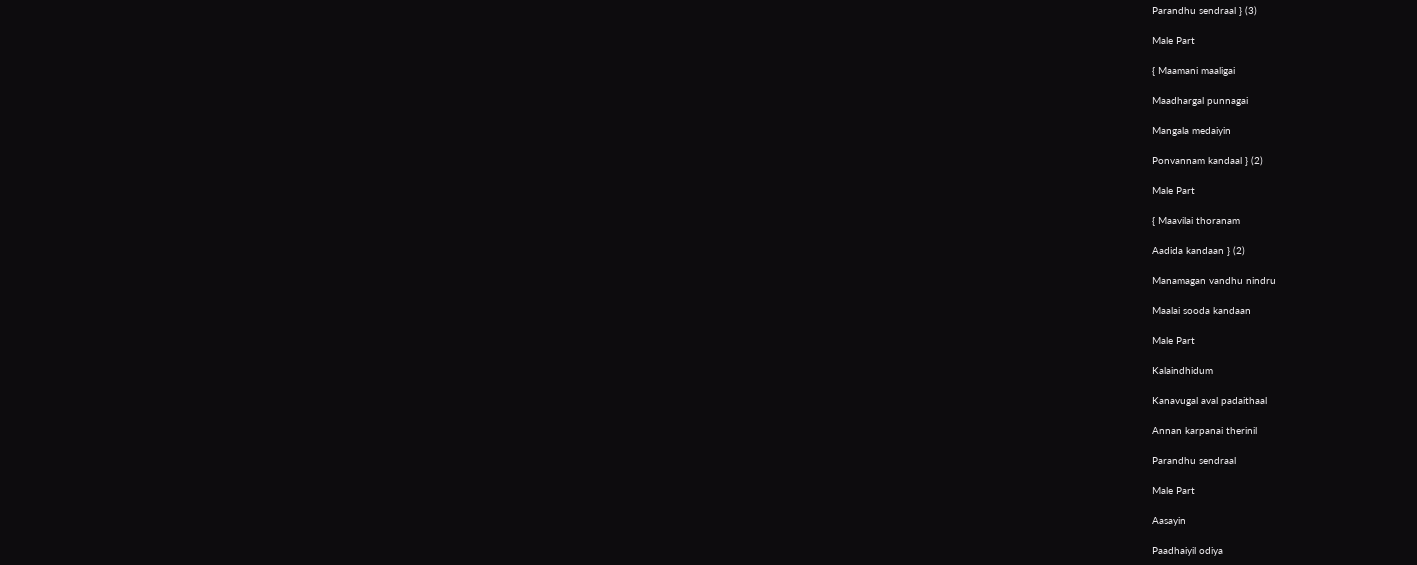Parandhu sendraal } (3)

Male Part

{ Maamani maaligai

Maadhargal punnagai

Mangala medaiyin

Ponvannam kandaal } (2)

Male Part

{ Maavilai thoranam

Aadida kandaan } (2)

Manamagan vandhu nindru

Maalai sooda kandaan

Male Part

Kalaindhidum

Kanavugal aval padaithaal

Annan karpanai therinil

Parandhu sendraal

Male Part

Aasayin

Paadhaiyil odiya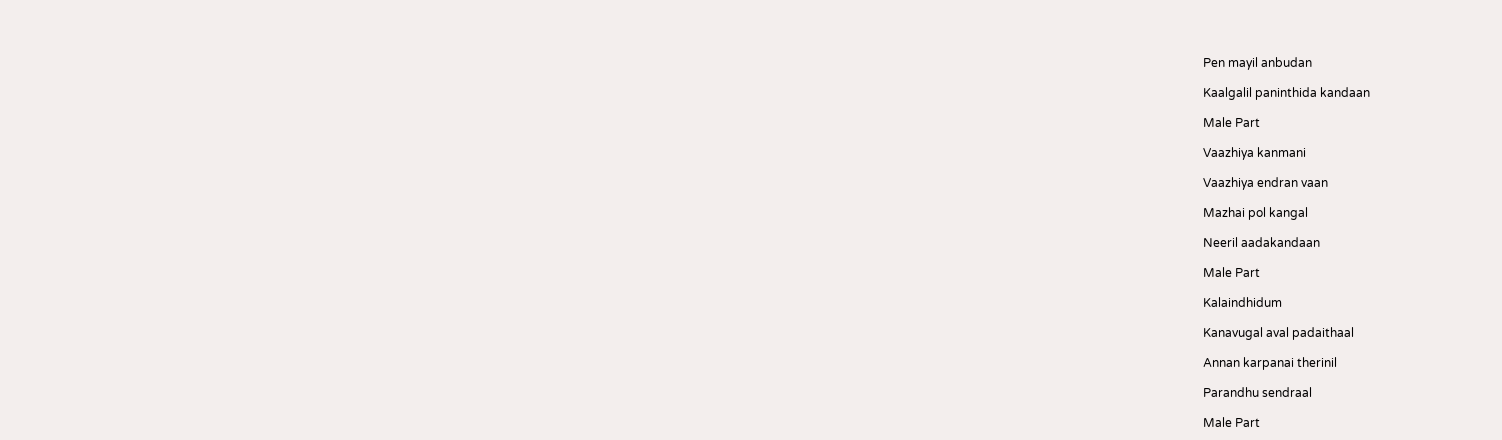Pen mayil anbudan

Kaalgalil paninthida kandaan

Male Part

Vaazhiya kanmani

Vaazhiya endran vaan

Mazhai pol kangal

Neeril aadakandaan

Male Part

Kalaindhidum

Kanavugal aval padaithaal

Annan karpanai therinil

Parandhu sendraal

Male Part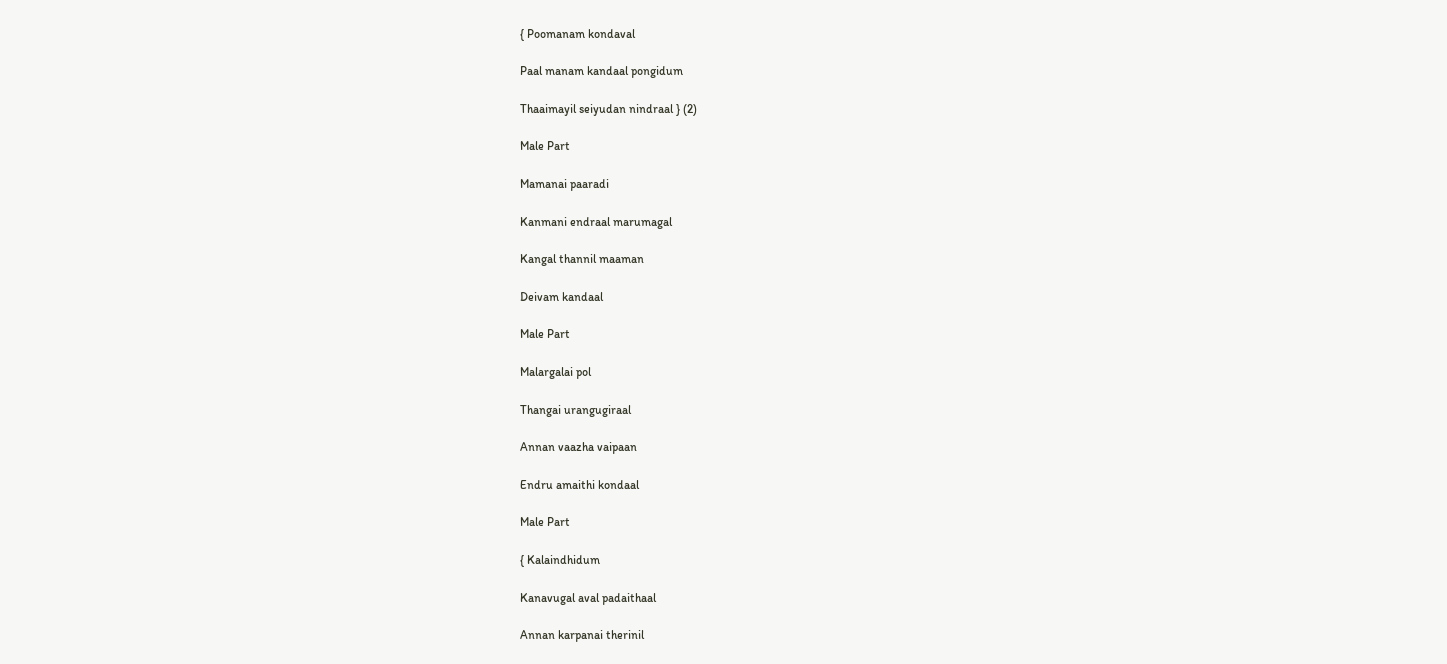{ Poomanam kondaval

Paal manam kandaal pongidum

Thaaimayil seiyudan nindraal } (2)

Male Part

Mamanai paaradi

Kanmani endraal marumagal

Kangal thannil maaman

Deivam kandaal

Male Part

Malargalai pol

Thangai urangugiraal

Annan vaazha vaipaan

Endru amaithi kondaal

Male Part

{ Kalaindhidum

Kanavugal aval padaithaal

Annan karpanai therinil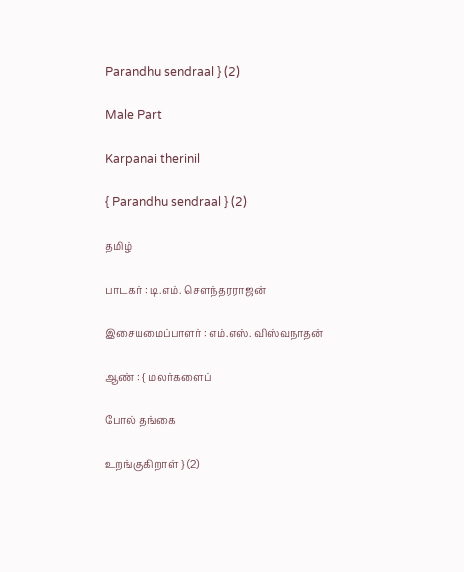Parandhu sendraal } (2)

Male Part

Karpanai therinil

{ Parandhu sendraal } (2)

தமிழ்

பாடகர் : டி.எம். சௌந்தரராஜன்

இசையமைப்பாளர் : எம்.எஸ். விஸ்வநாதன்

ஆண் : { மலர்களைப்

போல் தங்கை

உறங்குகிறாள் } (2)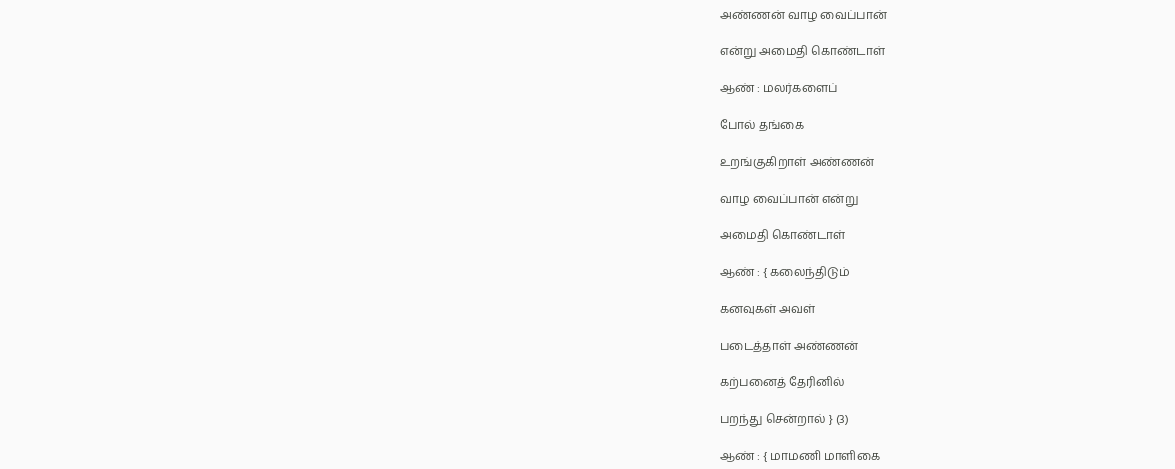அண்ணன் வாழ வைப்பான்

என்று அமைதி கொண்டாள்

ஆண் : மலர்களைப்

போல் தங்கை

உறங்குகிறாள் அண்ணன்

வாழ வைப்பான் என்று

அமைதி கொண்டாள்

ஆண் : { கலைந்திடும்

கனவுகள் அவள்

படைத்தாள் அண்ணன்

கற்பனைத் தேரினில்

பறந்து சென்றால் } (3)

ஆண் : { மாமணி மாளிகை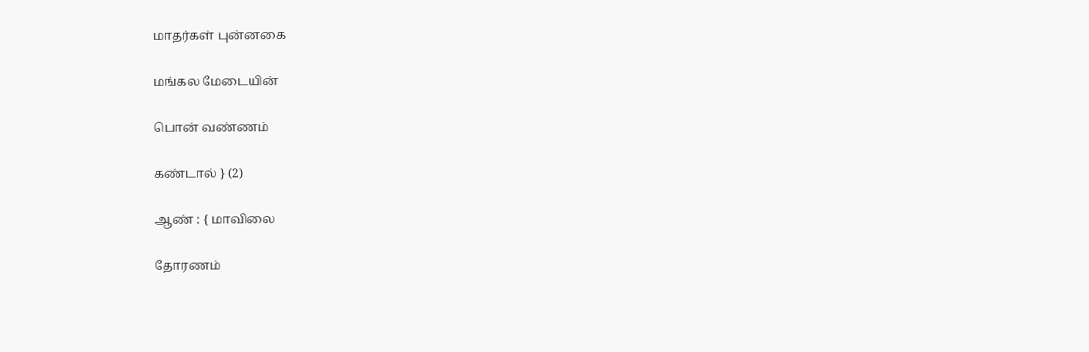மாதர்கள் புன்னகை

மங்கல மேடையின்

பொன் வண்ணம்

கண்டால் } (2)

ஆண் : { மாவிலை

தோரணம்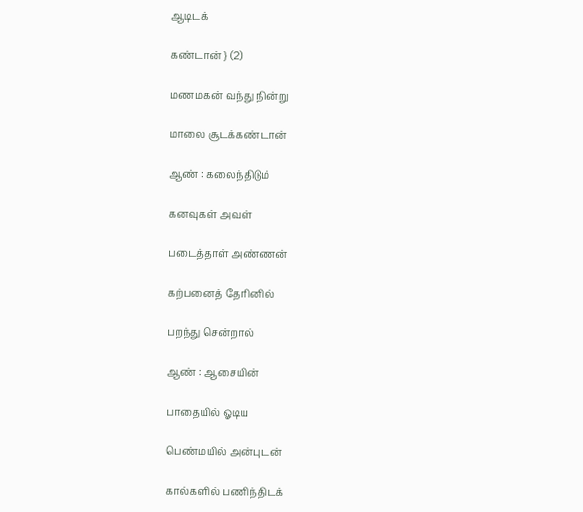ஆடிடக்

கண்டான் } (2)

மணமகன் வந்து நின்று

மாலை சூடக்கண்டான்

ஆண் : கலைந்திடும்

கனவுகள் அவள்

படைத்தாள் அண்ணன்

கற்பனைத் தேரினில்

பறந்து சென்றால்

ஆண் : ஆசையின்

பாதையில் ஓடிய

பெண்மயில் அன்புடன்

கால்களில் பணிந்திடக்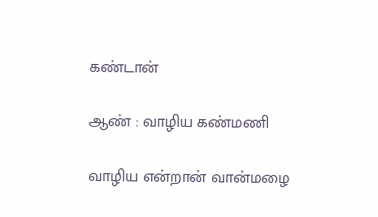கண்டான்

ஆண் : வாழிய கண்மணி

வாழிய என்றான் வான்மழை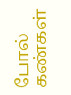போல் கண்கள்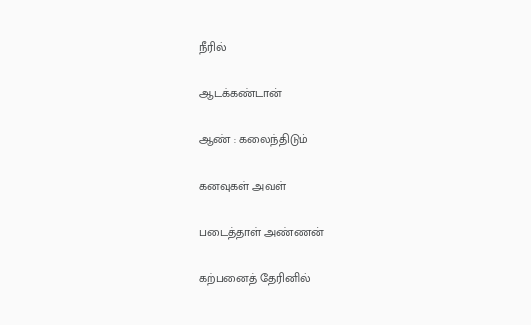நீரில்

ஆடக்கண்டான்

ஆண் : கலைந்திடும்

கனவுகள் அவள்

படைத்தாள் அண்ணன்

கற்பனைத் தேரினில்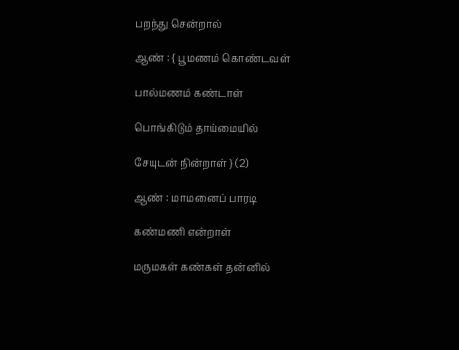பறந்து சென்றால்

ஆண் : { பூமணம் கொண்டவள்

பால்மணம் கண்டாள்

பொங்கிடும் தாய்மையில்

சேயுடன் நின்றாள் } (2)

ஆண் : மாமனைப் பாரடி

கண்மணி என்றாள்

மருமகள் கண்கள் தன்னில்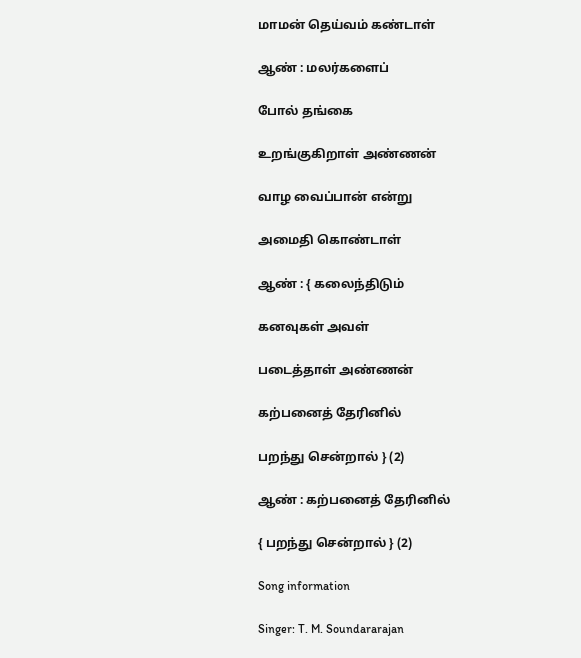மாமன் தெய்வம் கண்டாள்

ஆண் : மலர்களைப்

போல் தங்கை

உறங்குகிறாள் அண்ணன்

வாழ வைப்பான் என்று

அமைதி கொண்டாள்

ஆண் : { கலைந்திடும்

கனவுகள் அவள்

படைத்தாள் அண்ணன்

கற்பனைத் தேரினில்

பறந்து சென்றால் } (2)

ஆண் : கற்பனைத் தேரினில்

{ பறந்து சென்றால் } (2)

Song information

Singer: T. M. Soundararajan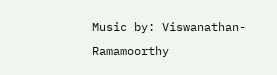Music by: Viswanathan- Ramamoorthy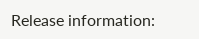Release information: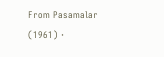From Pasamalar (1961) ·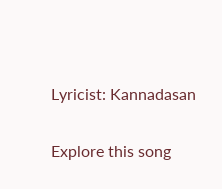Lyricist: Kannadasan

Explore this song